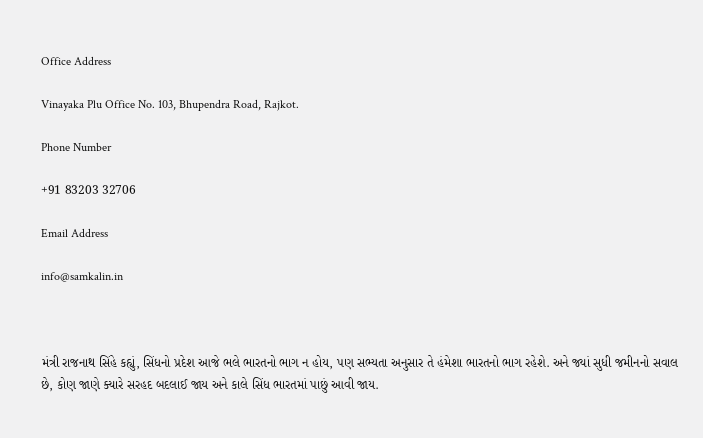Office Address

Vinayaka Plu Office No. 103, Bhupendra Road, Rajkot.

Phone Number

+91 83203 32706

Email Address

info@samkalin.in



મંત્રી રાજનાથ સિંહે કહ્યું, સિંધનો પ્રદેશ આજે ભલે ભારતનો ભાગ ન હોય, પણ સભ્યતા અનુસાર તે હંમેશા ભારતનો ભાગ રહેશે. અને જ્યાં સુધી જમીનનો સવાલ છે, કોણ જાણે ક્યારે સરહદ બદલાઈ જાય અને કાલે સિંધ ભારતમાં પાછું આવી જાય.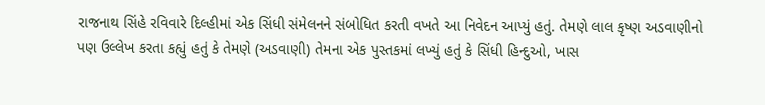રાજનાથ સિંહે રવિવારે દિલ્હીમાં એક સિંધી સંમેલનને સંબોધિત કરતી વખતે આ નિવેદન આપ્યું હતું. તેમણે લાલ કૃષ્ણ અડવાણીનો પણ ઉલ્લેખ કરતા કહ્યું હતું કે તેમણે (અડવાણી) તેમના એક પુસ્તકમાં લખ્યું હતું કે સિંધી હિન્દુઓ, ખાસ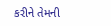કરીને તેમની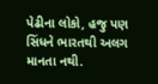પેઢીના લોકો, હજુ પણ સિંધને ભારતથી અલગ માનતા નથી.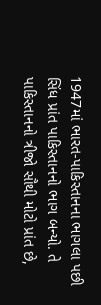1947માં ભારત-પાકિસ્તાનના ભાગલા પછી સિંધ પ્રાંત પાકિસ્તાનનો ભાગ બન્યો. તે પાકિસ્તાનનો ત્રીજો સૌથી મોટો પ્રાંત છે,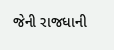જેની રાજધાની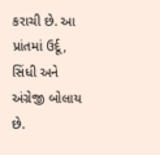કરાચી છે. આ પ્રાંતમાં ઉર્દૂ, સિંધી અને અંગ્રેજી બોલાય છે.